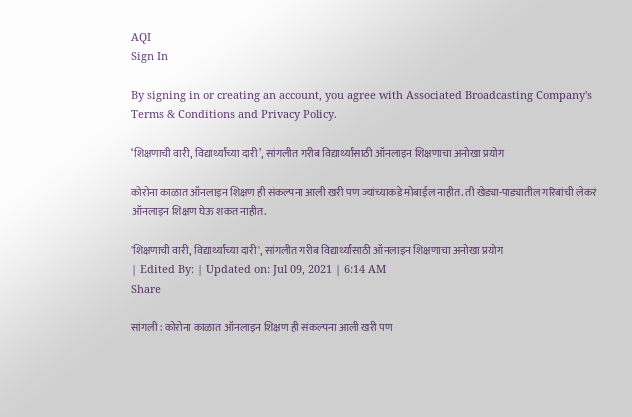AQI
Sign In

By signing in or creating an account, you agree with Associated Broadcasting Company's Terms & Conditions and Privacy Policy.

‘शिक्षणाची वारी, विद्यार्थ्यांच्या दारी’, सांगलीत गरीब विद्यार्थ्यांसाठी ऑनलाइन शिक्षणाचा अनोखा प्रयोग

कोरोना काळात ऑनलाइन शिक्षण ही संकल्पना आली खरी पण ज्यांच्याकडे मोबाईल नाहीत. ती खेड्या-पाड्यातील गरिबांची लेकरं ऑनलाइन शिक्षण घेऊ शकत नाहीत.

'शिक्षणाची वारी, विद्यार्थ्यांच्या दारी', सांगलीत गरीब विद्यार्थ्यांसाठी ऑनलाइन शिक्षणाचा अनोखा प्रयोग
| Edited By: | Updated on: Jul 09, 2021 | 6:14 AM
Share

सांगली : कोरोना काळात ऑनलाइन शिक्षण ही संकल्पना आली खरी पण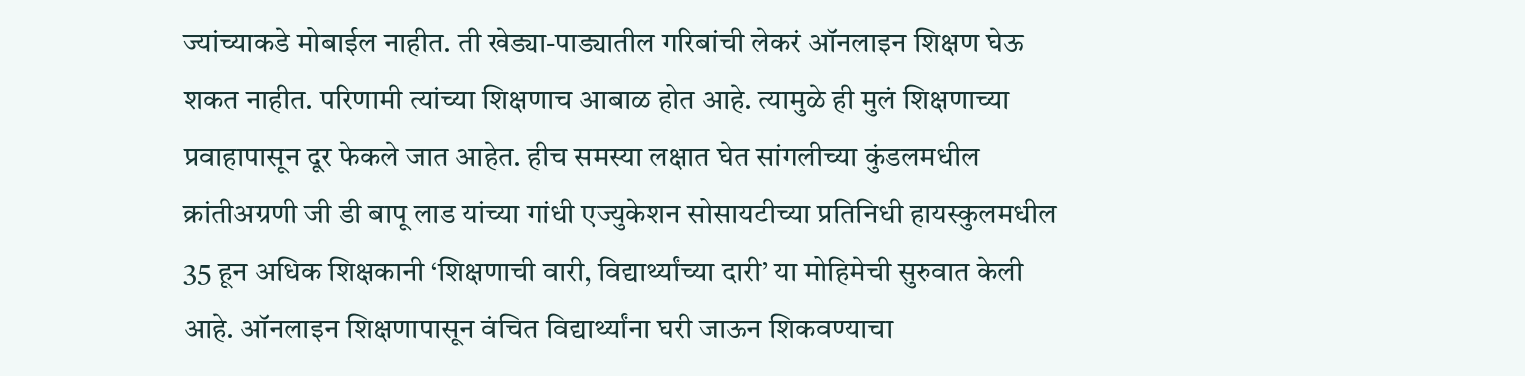ज्यांच्याकडे मोबाईल नाहीत. ती खेड्या-पाड्यातील गरिबांची लेकरं ऑनलाइन शिक्षण घेऊ शकत नाहीत. परिणामी त्यांच्या शिक्षणाच आबाळ होत आहे. त्यामुळे ही मुलं शिक्षणाच्या प्रवाहापासून दूर फेकले जात आहेत. हीच समस्या लक्षात घेत सांगलीच्या कुंडलमधील क्रांतीअग्रणी जी डी बापू लाड यांच्या गांधी एज्युकेशन सोसायटीच्या प्रतिनिधी हायस्कुलमधील 35 हून अधिक शिक्षकानी ‘शिक्षणाची वारी, विद्यार्थ्यांच्या दारी’ या मोहिमेची सुरुवात केली आहे. ऑनलाइन शिक्षणापासून वंचित विद्यार्थ्यांना घरी जाऊन शिकवण्याचा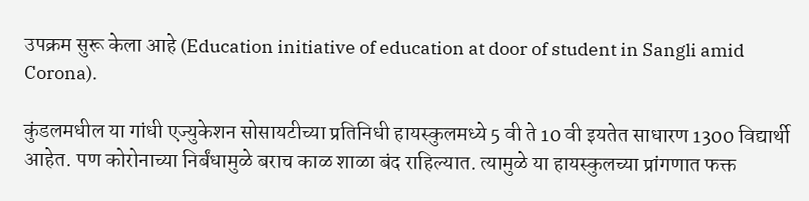उपक्रम सुरू केला आहे (Education initiative of education at door of student in Sangli amid Corona).

कुंडलमधील या गांधी एज्युकेशन सोसायटीच्या प्रतिनिधी हायस्कुलमध्ये 5 वी ते 10 वी इयतेत साधारण 1300 विद्यार्थी आहेत. पण कोरोनाच्या निर्बंधामुळे बराच काळ शाळा बंद राहिल्यात. त्यामुळे या हायस्कुलच्या प्रांगणात फक्त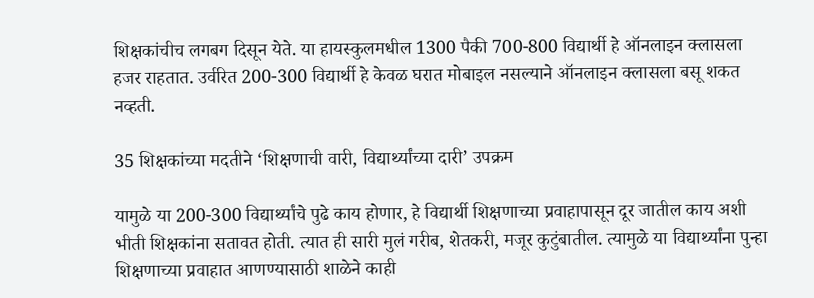शिक्षकांचीच लगबग दिसून येते. या हायस्कुलमधील 1300 पैकी 700-800 विद्यार्थी हे ऑनलाइन क्लासला हजर राहतात. उर्वरित 200-300 विद्यार्थी हे केवळ घरात मोबाइल नसल्याने ऑनलाइन क्लासला बसू शकत नव्हती.

35 शिक्षकांच्या मदतीने ‘शिक्षणाची वारी, विद्यार्थ्यांच्या दारी’ उपक्रम

यामुळे या 200-300 विद्यार्थ्यांचे पुढे काय होणार, हे विद्यार्थी शिक्षणाच्या प्रवाहापासून दूर जातील काय अशी भीती शिक्षकांना सतावत होती. त्यात ही सारी मुलं गरीब, शेतकरी, मजूर कुटुंबातील. त्यामुळे या विद्यार्थ्यांना पुन्हा शिक्षणाच्या प्रवाहात आणण्यासाठी शाळेने काही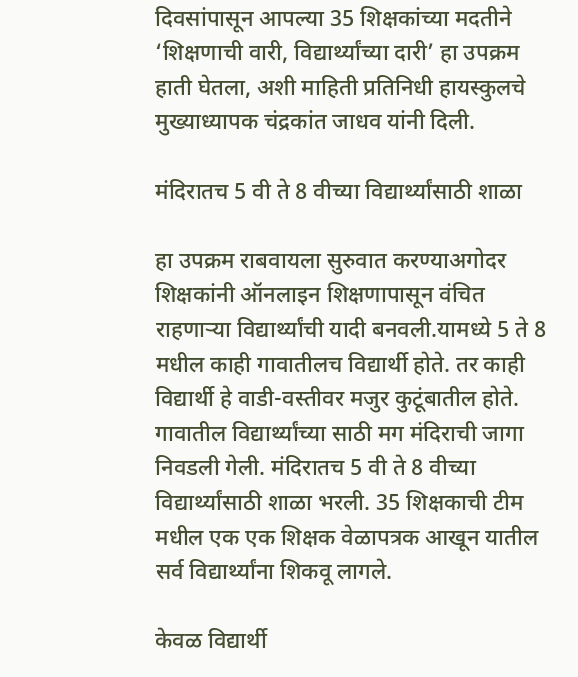दिवसांपासून आपल्या 35 शिक्षकांच्या मदतीने ‘शिक्षणाची वारी, विद्यार्थ्यांच्या दारी’ हा उपक्रम हाती घेतला, अशी माहिती प्रतिनिधी हायस्कुलचे मुख्याध्यापक चंद्रकांत जाधव यांनी दिली.

मंदिरातच 5 वी ते 8 वीच्या विद्यार्थ्यांसाठी शाळा

हा उपक्रम राबवायला सुरुवात करण्याअगोदर शिक्षकांनी ऑनलाइन शिक्षणापासून वंचित राहणाऱ्या विद्यार्थ्यांची यादी बनवली.यामध्ये 5 ते 8 मधील काही गावातीलच विद्यार्थी होते. तर काही विद्यार्थी हे वाडी-वस्तीवर मजुर कुटूंबातील होते. गावातील विद्यार्थ्यांच्या साठी मग मंदिराची जागा निवडली गेली. मंदिरातच 5 वी ते 8 वीच्या विद्यार्थ्यांसाठी शाळा भरली. 35 शिक्षकाची टीम मधील एक एक शिक्षक वेळापत्रक आखून यातील सर्व विद्यार्थ्यांना शिकवू लागले.

केवळ विद्यार्थी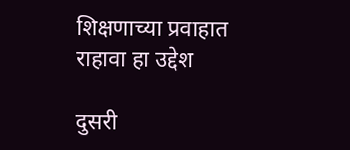शिक्षणाच्या प्रवाहात राहावा हा उद्देश

दुसरी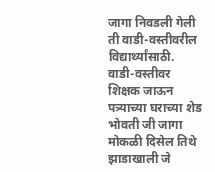जागा निवडली गेली ती वाडी-वस्तीवरील विद्यार्थ्यांसाठी. वाडी-वस्तीवर शिक्षक जाऊन पत्र्याच्या घराच्या शेड भोवती जी जागा मोकळी दिसेल तिथे झाडाखाली जे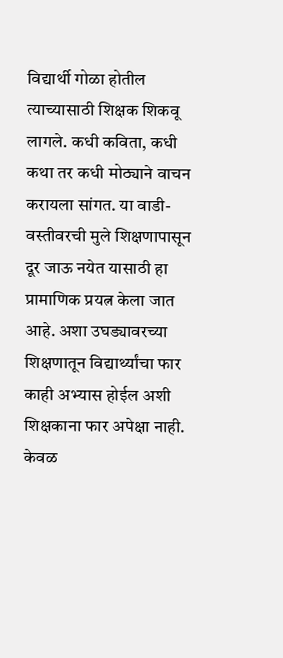विद्यार्थी गोळा होतील त्याच्यासाठी शिक्षक शिकवू लागले. कधी कविता, कधी कथा तर कधी मोठ्याने वाचन करायला सांगत. या वाडी-वस्तीवरची मुले शिक्षणापासून दूर जाऊ नयेत यासाठी हा प्रामाणिक प्रयत्न केला जात आहे. अशा उघड्यावरच्या शिक्षणातून विद्यार्थ्यांचा फार काही अभ्यास होईल अशी शिक्षकाना फार अपेक्षा नाही. केवळ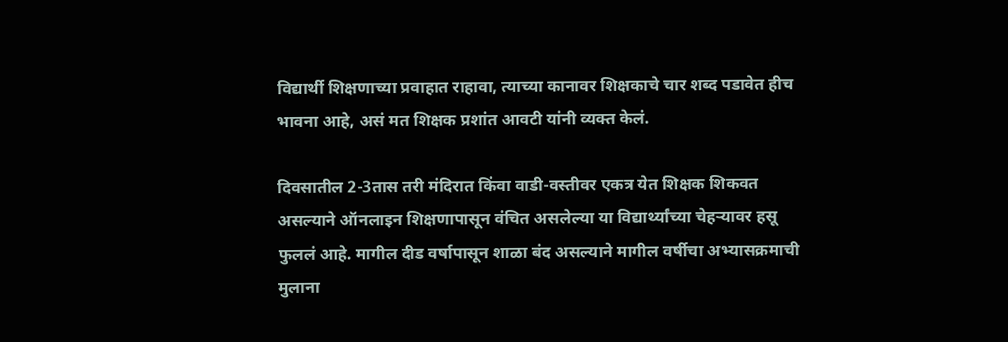विद्यार्थी शिक्षणाच्या प्रवाहात राहावा, त्याच्या कानावर शिक्षकाचे चार शब्द पडावेत हीच भावना आहे, असं मत शिक्षक प्रशांत आवटी यांनी व्यक्त केलं.

दिवसातील 2-3तास तरी मंदिरात किंवा वाडी-वस्तीवर एकत्र येत शिक्षक शिकवत असल्याने ऑनलाइन शिक्षणापासून वंचित असलेल्या या विद्यार्थ्यांच्या चेहऱ्यावर हसू फुललं आहे. मागील दीड वर्षापासून शाळा बंद असल्याने मागील वर्षीचा अभ्यासक्रमाची मुलाना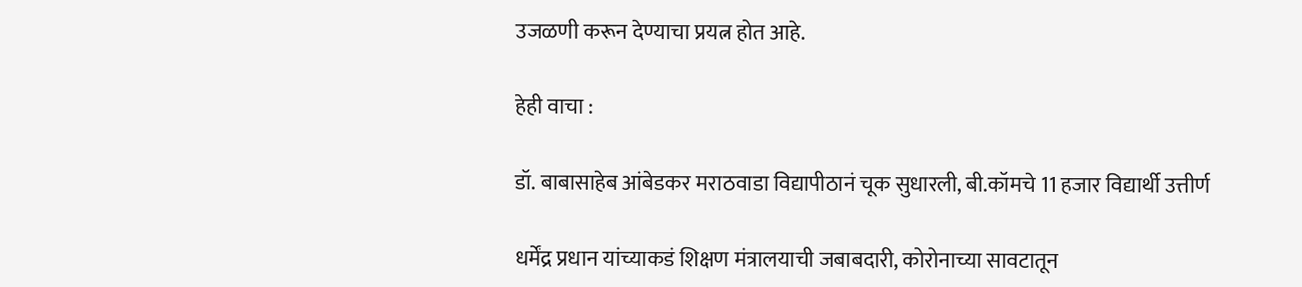उजळणी करून देण्याचा प्रयत्न होत आहे.

हेही वाचा :

डॉ. बाबासाहेब आंबेडकर मराठवाडा विद्यापीठानं चूक सुधारली, बी.कॉमचे 11 हजार विद्यार्थी उत्तीर्ण

धर्मेंद्र प्रधान यांच्याकडं शिक्षण मंत्रालयाची जबाबदारी, कोरोनाच्या सावटातून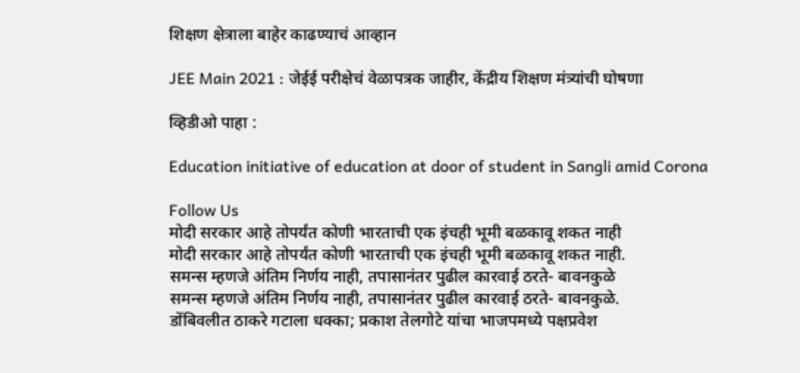शिक्षण क्षेत्राला बाहेर काढण्याचं आव्हान

JEE Main 2021 : जेईई परीक्षेचं वेळापत्रक जाहीर, केंद्रीय शिक्षण मंत्र्यांची घोषणा

व्हिडीओ पाहा :

Education initiative of education at door of student in Sangli amid Corona

Follow Us
मोदी सरकार आहे तोपर्यंत कोणी भारताची एक इंचही भूमी बळकावू शकत नाही
मोदी सरकार आहे तोपर्यंत कोणी भारताची एक इंचही भूमी बळकावू शकत नाही.
समन्स म्हणजे अंतिम निर्णय नाही, तपासानंतर पुढील कारवाई ठरते- बावनकुळे
समन्स म्हणजे अंतिम निर्णय नाही, तपासानंतर पुढील कारवाई ठरते- बावनकुळे.
डोंबिवलीत ठाकरे गटाला धक्का; प्रकाश तेलगोटे यांचा भाजपमध्ये पक्षप्रवेश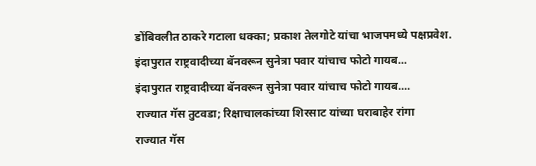डोंबिवलीत ठाकरे गटाला धक्का; प्रकाश तेलगोटे यांचा भाजपमध्ये पक्षप्रवेश.
इंदापुरात राष्ट्रवादीच्या बॅनवरून सुनेत्रा पवार यांचाच फोटो गायब...
इंदापुरात राष्ट्रवादीच्या बॅनवरून सुनेत्रा पवार यांचाच फोटो गायब....
राज्यात गॅस तुटवडा; रिक्षाचालकांच्या शिरसाट यांच्या घराबाहेर रांगा
राज्यात गॅस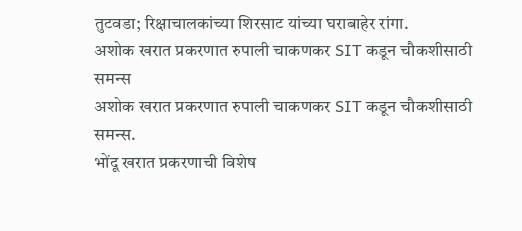तुटवडा; रिक्षाचालकांच्या शिरसाट यांच्या घराबाहेर रांगा.
अशोक खरात प्रकरणात रुपाली चाकणकर SIT कडून चौकशीसाठी समन्स
अशोक खरात प्रकरणात रुपाली चाकणकर SIT कडून चौकशीसाठी समन्स.
भोंदू खरात प्रकरणाची विशेष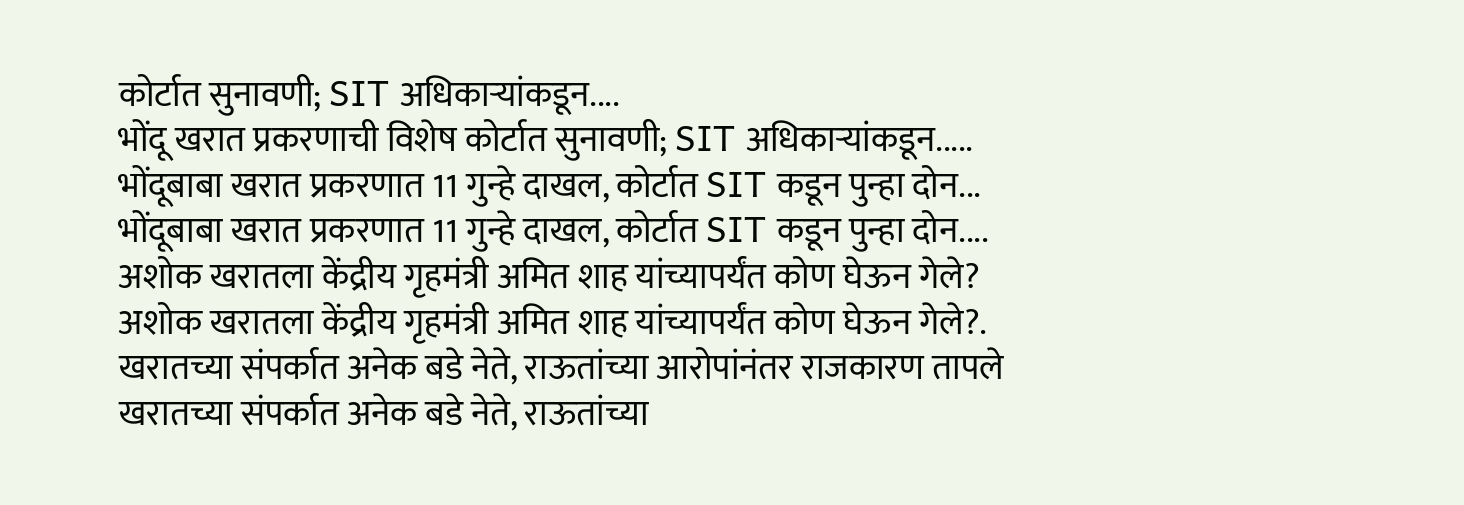कोर्टात सुनावणी; SIT अधिकाऱ्यांकडून....
भोंदू खरात प्रकरणाची विशेष कोर्टात सुनावणी; SIT अधिकाऱ्यांकडून.....
भोंदूबाबा खरात प्रकरणात 11 गुन्हे दाखल, कोर्टात SIT कडून पुन्हा दोन...
भोंदूबाबा खरात प्रकरणात 11 गुन्हे दाखल, कोर्टात SIT कडून पुन्हा दोन....
अशोक खरातला केंद्रीय गृहमंत्री अमित शाह यांच्यापर्यंत कोण घेऊन गेले?
अशोक खरातला केंद्रीय गृहमंत्री अमित शाह यांच्यापर्यंत कोण घेऊन गेले?.
खरातच्या संपर्कात अनेक बडे नेते, राऊतांच्या आरोपांनंतर राजकारण तापले
खरातच्या संपर्कात अनेक बडे नेते, राऊतांच्या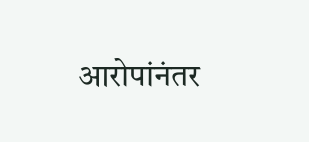आरोपांनंतर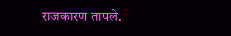राजकारण तापले.